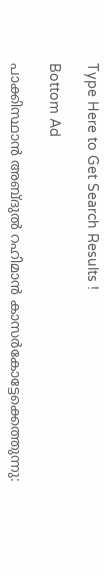Type Here to Get Search Results !

Bottom Ad

പാക്കിസ്ഥാന്‍ അബ്ദുല്‍ റഹിമാന്‍ കാസര്‍കോട്ടേക്കെത്തുന്നു: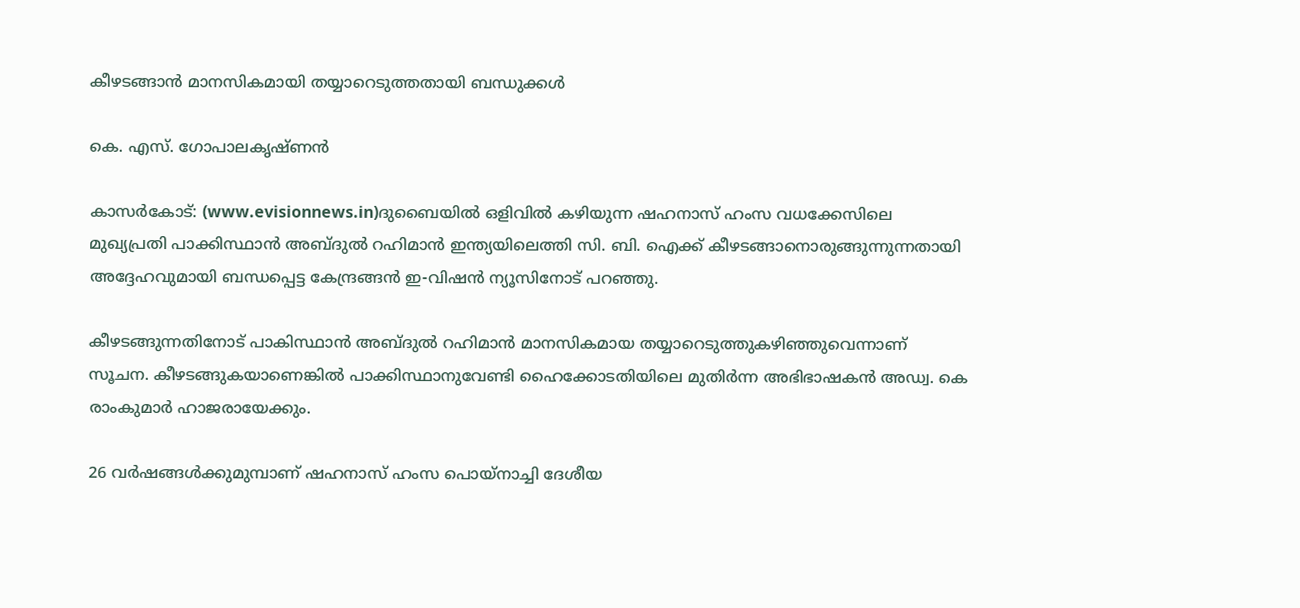കീഴടങ്ങാന്‍ മാനസികമായി തയ്യാറെടുത്തതായി ബന്ധുക്കള്‍

കെ. എസ്. ഗോപാലകൃഷ്ണന്‍

കാസര്‍കോട്: (www.evisionnews.in)ദുബൈയില്‍ ഒളിവില്‍ കഴിയുന്ന ഷഹനാസ് ഹംസ വധക്കേസിലെ മുഖ്യപ്രതി പാക്കിസ്ഥാന്‍ അബ്ദുല്‍ റഹിമാന്‍ ഇന്ത്യയിലെത്തി സി. ബി. ഐക്ക് കീഴടങ്ങാനൊരുങ്ങുന്നുന്നതായി അദ്ദേഹവുമായി ബന്ധപ്പെട്ട കേന്ദ്രങ്ങന്‍ ഇ-വിഷന്‍ ന്യൂസിനോട് പറഞ്ഞു.

കീഴടങ്ങുന്നതിനോട് പാകിസ്ഥാന്‍ അബ്ദുല്‍ റഹിമാന്‍ മാനസികമായ തയ്യാറെടുത്തുകഴിഞ്ഞുവെന്നാണ് സൂചന. കീഴടങ്ങുകയാണെങ്കില്‍ പാക്കിസ്ഥാനുവേണ്ടി ഹൈക്കോടതിയിലെ മുതിര്‍ന്ന അഭിഭാഷകന്‍ അഡ്വ. കെ രാംകുമാര്‍ ഹാജരായേക്കും.

26 വര്‍ഷങ്ങള്‍ക്കുമുമ്പാണ് ഷഹനാസ് ഹംസ പൊയ്‌നാച്ചി ദേശീയ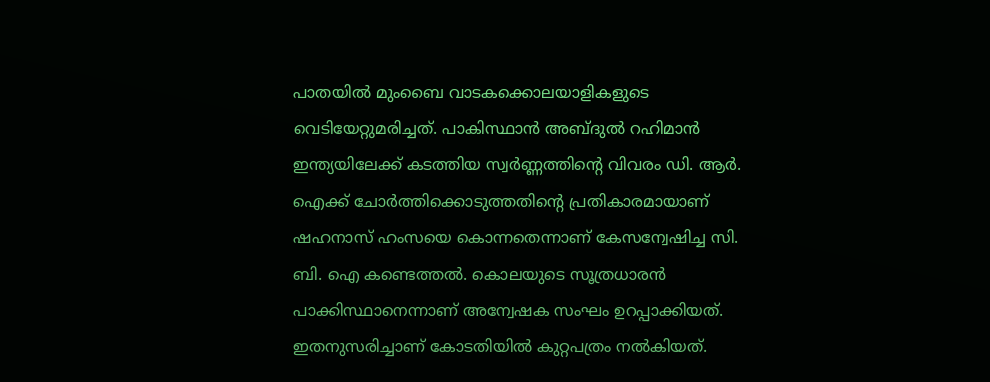പാതയില്‍ മുംബൈ വാടകക്കൊലയാളികളുടെ വെടിയേറ്റുമരിച്ചത്. പാകിസ്ഥാന്‍ അബ്ദുല്‍ റഹിമാന്‍ ഇന്ത്യയിലേക്ക് കടത്തിയ സ്വര്‍ണ്ണത്തിന്റെ വിവരം ഡി. ആര്‍. ഐക്ക് ചോര്‍ത്തിക്കൊടുത്തതിന്റെ പ്രതികാരമായാണ് ഷഹനാസ് ഹംസയെ കൊന്നതെന്നാണ് കേസന്വേഷിച്ച സി. ബി. ഐ കണ്ടെത്തല്‍. കൊലയുടെ സൂത്രധാരന്‍ പാക്കിസ്ഥാനെന്നാണ് അന്വേഷക സംഘം ഉറപ്പാക്കിയത്. ഇതനുസരിച്ചാണ് കോടതിയില്‍ കുറ്റപത്രം നല്‍കിയത്.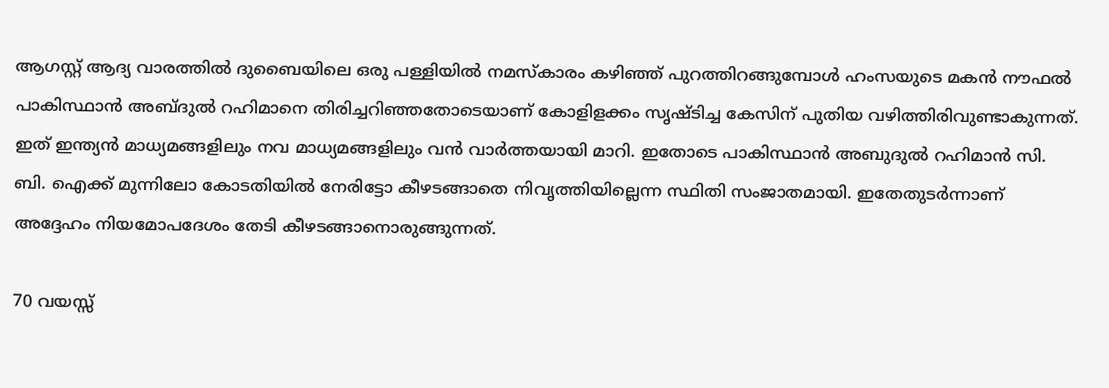ആഗസ്റ്റ് ആദ്യ വാരത്തില്‍ ദുബൈയിലെ ഒരു പള്ളിയില്‍ നമസ്‌കാരം കഴിഞ്ഞ് പുറത്തിറങ്ങുമ്പോള്‍ ഹംസയുടെ മകന്‍ നൗഫല്‍ പാകിസ്ഥാന്‍ അബ്ദുല്‍ റഹിമാനെ തിരിച്ചറിഞ്ഞതോടെയാണ് കോളിളക്കം സൃഷ്ടിച്ച കേസിന് പുതിയ വഴിത്തിരിവുണ്ടാകുന്നത്. ഇത് ഇന്ത്യന്‍ മാധ്യമങ്ങളിലും നവ മാധ്യമങ്ങളിലും വന്‍ വാര്‍ത്തയായി മാറി. ഇതോടെ പാകിസ്ഥാന്‍ അബുദുല്‍ റഹിമാന്‍ സി. ബി. ഐക്ക് മുന്നിലോ കോടതിയില്‍ നേരിട്ടോ കീഴടങ്ങാതെ നിവൃത്തിയില്ലെന്ന സ്ഥിതി സംജാതമായി. ഇതേതുടര്‍ന്നാണ് അദ്ദേഹം നിയമോപദേശം തേടി കീഴടങ്ങാനൊരുങ്ങുന്നത്.

70 വയസ്സ്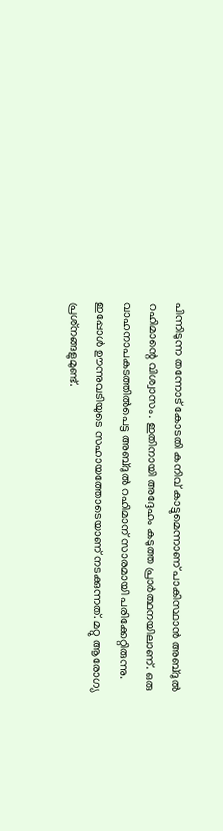പിന്നിടുന്ന തന്നോട് കോടതി കനിവ് കാട്ടുമെന്നാണ് പാകിസ്ഥാന്‍ അബ്ദുല്‍ റഹിമാന്റെ വിശ്വാസം. ഇതിനായി അദ്ദേഹം കടുത്ത പ്രാര്‍ത്ഥനയിലാണ്. ഒരു വാഹനാപകടത്തില്‍പെട്ട അബ്ദുല്‍ റഹിമാന് സാരമായി പരിക്കേറ്റിരുന്നു. ഇപ്പോള്‍ ഊന്നുവടിയുടെ സഹായത്തോടെയാണ് നടക്കുന്നത്. മറ്റു ആരോഗ്യ പ്രശ്‌നങ്ങളുമുണ്ട്.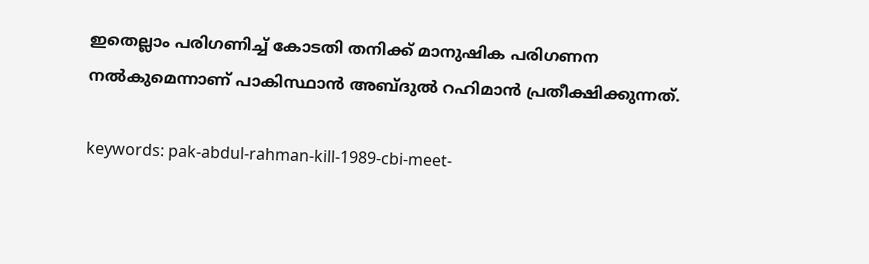ഇതെല്ലാം പരിഗണിച്ച് കോടതി തനിക്ക് മാനുഷിക പരിഗണന നല്‍കുമെന്നാണ് പാകിസ്ഥാന്‍ അബ്ദുല്‍ റഹിമാന്‍ പ്രതീക്ഷിക്കുന്നത്.

keywords: pak-abdul-rahman-kill-1989-cbi-meet-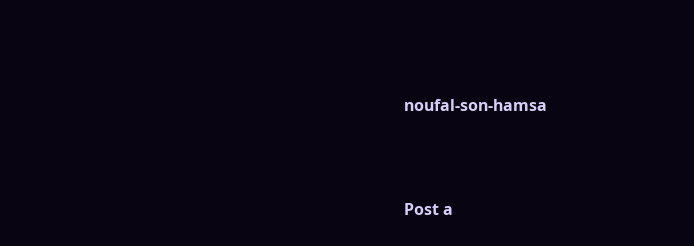noufal-son-hamsa




Post a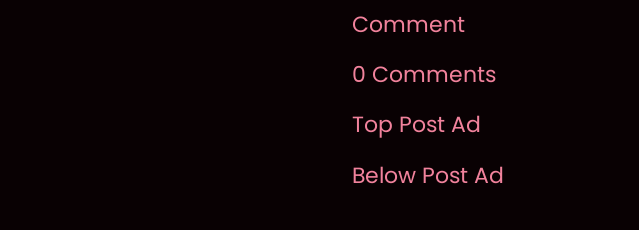Comment

0 Comments

Top Post Ad

Below Post Ad